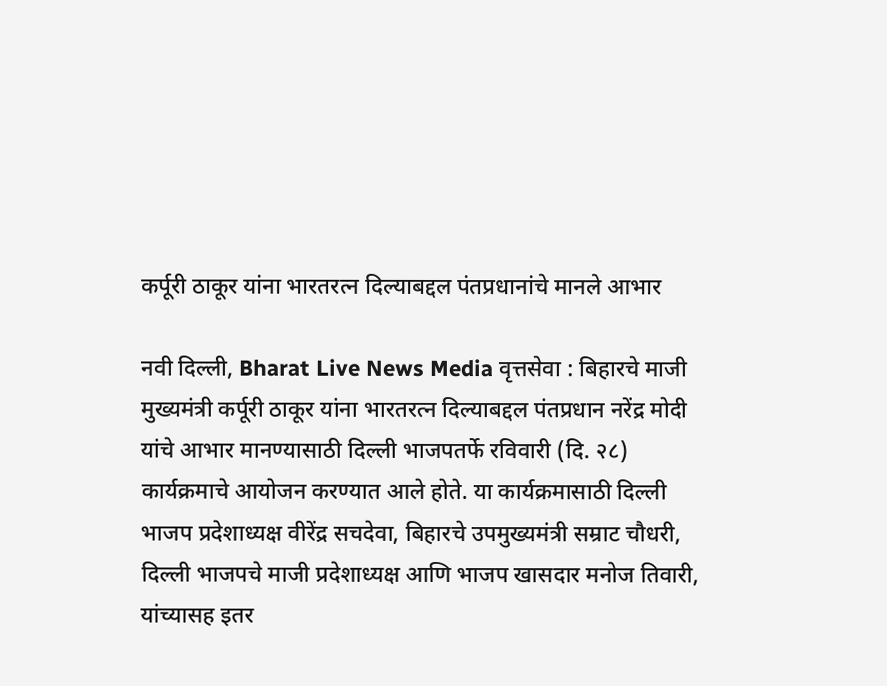कर्पूरी ठाकूर यांना भारतरत्न दिल्याबद्दल पंतप्रधानांचे मानले आभार

नवी दिल्ली, Bharat Live News Media वृत्तसेवा : बिहारचे माजी मुख्यमंत्री कर्पूरी ठाकूर यांना भारतरत्न दिल्याबद्दल पंतप्रधान नरेंद्र मोदी यांचे आभार मानण्यासाठी दिल्ली भाजपतर्फे रविवारी (दि. २८) कार्यक्रमाचे आयोजन करण्यात आले होते. या कार्यक्रमासाठी दिल्ली भाजप प्रदेशाध्यक्ष वीरेंद्र सचदेवा, बिहारचे उपमुख्यमंत्री सम्राट चौधरी, दिल्ली भाजपचे माजी प्रदेशाध्यक्ष आणि भाजप खासदार मनोज तिवारी, यांच्यासह इतर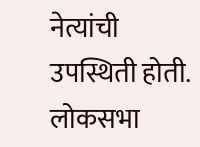नेत्यांची उपस्थिती होती. लोकसभा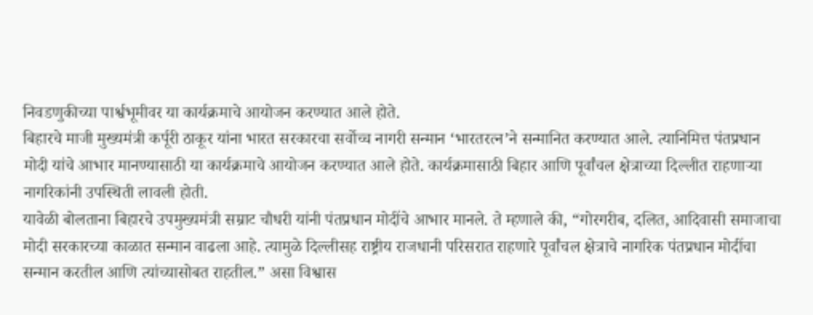निवडणुकीच्या पार्श्वभूमीवर या कार्यक्रमाचे आयोजन करण्यात आले होते.
बिहारचे माजी मुख्यमंत्री कर्पूरी ठाकूर यांना भारत सरकारचा सर्वोच्च नागरी सन्मान ‘भारतरत्न’ने सन्मानित करण्यात आले. त्यानिमित्त पंतप्रधान मोदी यांचे आभार मानण्यासाठी या कार्यक्रमाचे आयोजन करण्यात आले होते. कार्यक्रमासाठी बिहार आणि पूर्वांचल क्षेत्राच्या दिल्लीत राहणाऱ्या नागरिकांनी उपस्थिती लावली होती.
यावेळी बोलताना बिहारचे उपमुख्यमंत्री सम्राट चौधरी यांनी पंतप्रधान मोदींचे आभार मानले. ते म्हणाले की, “गोरगरीब, दलित, आदिवासी समाजाचा मोदी सरकारच्या काळात सन्मान वाढला आहे. त्यामुळे दिल्लीसह राष्ट्रीय राजधानी परिसरात राहणारे पूर्वांचल क्षेत्राचे नागरिक पंतप्रधान मोदींचा सन्मान करतील आणि त्यांच्यासोबत राहतील.” असा विश्वास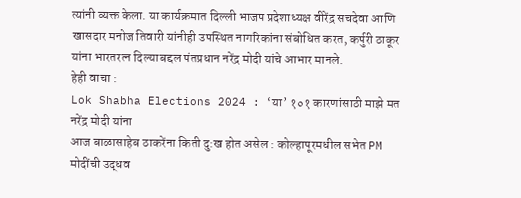त्यांनी व्यक्त केला. या कार्यक्रमात दिल्ली भाजप प्रदेशाध्यक्ष वीरेंद्र सचदेवा आणि खासदार मनोज तिवारी यांनीही उपस्थित नागरिकांना संबोधित करत, कर्पुरी ठाकूर यांना भारतरत्न दिल्याबद्दल पंतप्रधान नरेंद्र मोदी यांचे आभार मानले.
हेही वाचा :
Lok Shabha Elections 2024 : ‘या’ १०१ कारणांसाठी माझे मत नरेंद्र मोदी यांना
आज बाळासाहेब ठाकरेंना किती दु:ख होत असेल : कोल्हापूरमधील सभेत PM मोदींची उद्धव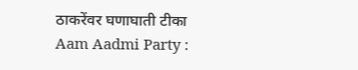ठाकरेंवर घणाघाती टीका
Aam Aadmi Party :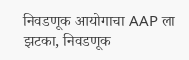निवडणूक आयोगाचा AAP ला झटका, निवडणूक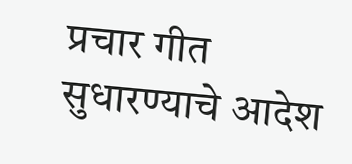प्रचार गीत सुधारण्याचे आदेश